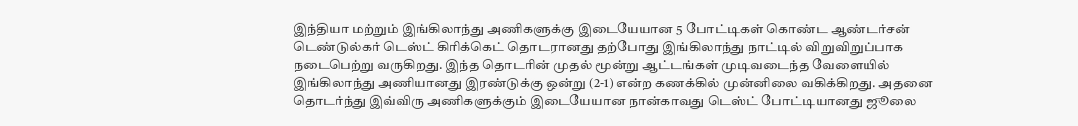இந்தியா மற்றும் இங்கிலாந்து அணிகளுக்கு இடையேயான 5 போட்டிகள் கொண்ட ஆண்டர்சன் டெண்டுல்கர் டெஸ்ட் கிரிக்கெட் தொடரானது தற்போது இங்கிலாந்து நாட்டில் விறுவிறுப்பாக நடைபெற்று வருகிறது. இந்த தொடரின் முதல் மூன்று ஆட்டங்கள் முடிவடைந்த வேளையில் இங்கிலாந்து அணியானது இரண்டுக்கு ஒன்று (2-1) என்ற கணக்கில் முன்னிலை வகிக்கிறது. அதனை தொடர்ந்து இவ்விரு அணிகளுக்கும் இடையேயான நான்காவது டெஸ்ட் போட்டியானது ஜூலை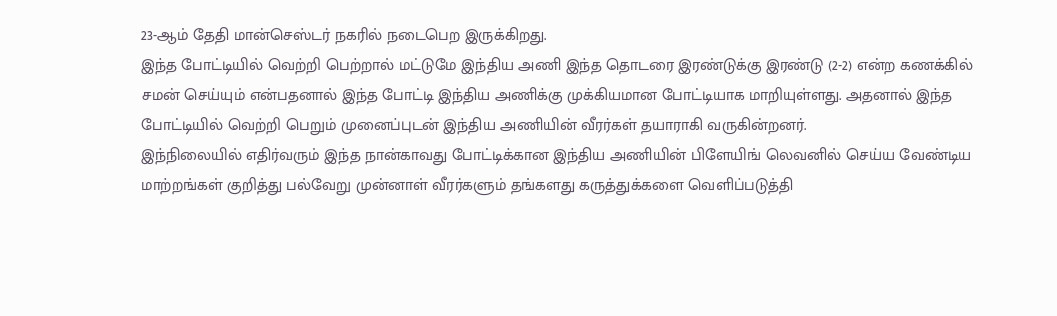23-ஆம் தேதி மான்செஸ்டர் நகரில் நடைபெற இருக்கிறது.
இந்த போட்டியில் வெற்றி பெற்றால் மட்டுமே இந்திய அணி இந்த தொடரை இரண்டுக்கு இரண்டு (2-2) என்ற கணக்கில் சமன் செய்யும் என்பதனால் இந்த போட்டி இந்திய அணிக்கு முக்கியமான போட்டியாக மாறியுள்ளது. அதனால் இந்த போட்டியில் வெற்றி பெறும் முனைப்புடன் இந்திய அணியின் வீரர்கள் தயாராகி வருகின்றனர்.
இந்நிலையில் எதிர்வரும் இந்த நான்காவது போட்டிக்கான இந்திய அணியின் பிளேயிங் லெவனில் செய்ய வேண்டிய மாற்றங்கள் குறித்து பல்வேறு முன்னாள் வீரர்களும் தங்களது கருத்துக்களை வெளிப்படுத்தி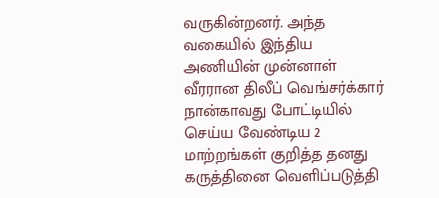வருகின்றனர். அந்த வகையில் இந்திய அணியின் முன்னாள் வீரரான திலீப் வெங்சர்க்கார் நான்காவது போட்டியில் செய்ய வேண்டிய 2 மாற்றங்கள் குறித்த தனது கருத்தினை வெளிப்படுத்தி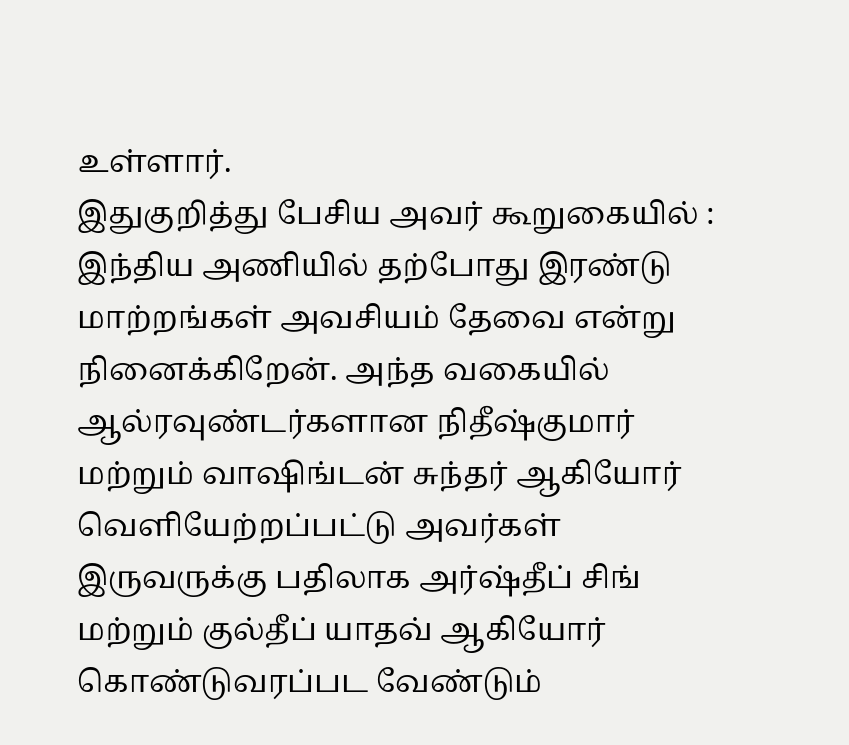உள்ளார்.
இதுகுறித்து பேசிய அவர் கூறுகையில் : இந்திய அணியில் தற்போது இரண்டு மாற்றங்கள் அவசியம் தேவை என்று நினைக்கிறேன். அந்த வகையில் ஆல்ரவுண்டர்களான நிதீஷ்குமார் மற்றும் வாஷிங்டன் சுந்தர் ஆகியோர் வெளியேற்றப்பட்டு அவர்கள் இருவருக்கு பதிலாக அர்ஷ்தீப் சிங் மற்றும் குல்தீப் யாதவ் ஆகியோர் கொண்டுவரப்பட வேண்டும்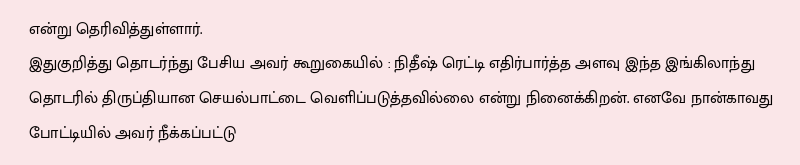என்று தெரிவித்துள்ளார்.
இதுகுறித்து தொடர்ந்து பேசிய அவர் கூறுகையில் : நிதீஷ் ரெட்டி எதிர்பார்த்த அளவு இந்த இங்கிலாந்து தொடரில் திருப்தியான செயல்பாட்டை வெளிப்படுத்தவில்லை என்று நினைக்கிறன். எனவே நான்காவது போட்டியில் அவர் நீக்கப்பட்டு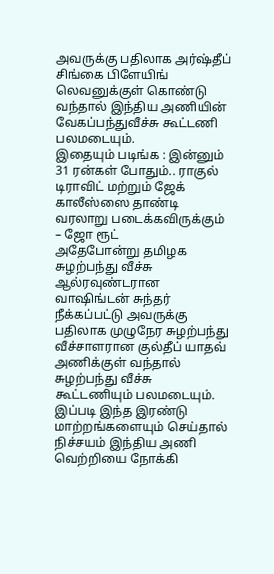அவருக்கு பதிலாக அர்ஷ்தீப் சிங்கை பிளேயிங் லெவனுக்குள் கொண்டு வந்தால் இந்திய அணியின் வேகப்பந்துவீச்சு கூட்டணி பலமடையும்.
இதையும் படிங்க : இன்னும் 31 ரன்கள் போதும்.. ராகுல் டிராவிட் மற்றும் ஜேக் காலீஸ்ஸை தாண்டி வரலாறு படைக்கவிருக்கும் – ஜோ ரூட்
அதேபோன்று தமிழக சுழற்பந்து வீச்சு ஆல்ரவுண்டரான வாஷிங்டன் சுந்தர் நீக்கப்பட்டு அவருக்கு பதிலாக முழுநேர சுழற்பந்து வீச்சாளரான குல்தீப் யாதவ் அணிக்குள் வந்தால் சுழற்பந்து வீச்சு கூட்டணியும் பலமடையும். இப்படி இந்த இரண்டு மாற்றங்களையும் செய்தால் நிச்சயம் இந்திய அணி வெற்றியை நோக்கி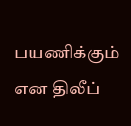பயணிக்கும் என திலீப்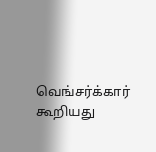வெங்சர்க்கார் கூறியது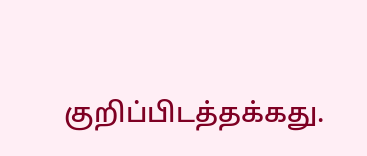குறிப்பிடத்தக்கது.